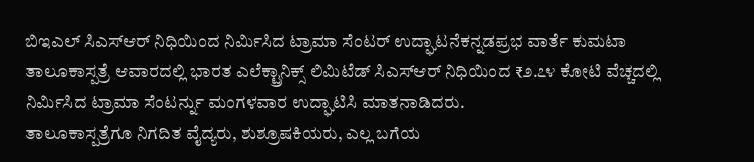ಬಿಇಎಲ್ ಸಿಎಸ್ಆರ್ ನಿಧಿಯಿಂದ ನಿರ್ಮಿಸಿದ ಟ್ರಾಮಾ ಸೆಂಟರ್ ಉದ್ಘಾಟನೆಕನ್ನಡಪ್ರಭ ವಾರ್ತೆ ಕುಮಟಾ
ತಾಲೂಕಾಸ್ಪತ್ರೆ ಆವಾರದಲ್ಲಿ ಭಾರತ ಎಲೆಕ್ಟ್ರಾನಿಕ್ಸ್ ಲಿಮಿಟೆಡ್ ಸಿಎಸ್ಆರ್ ನಿಧಿಯಿಂದ ₹೨.೭೪ ಕೋಟಿ ವೆಚ್ಚದಲ್ಲಿ ನಿರ್ಮಿಸಿದ ಟ್ರಾಮಾ ಸೆಂಟರ್ನ್ನು ಮಂಗಳವಾರ ಉದ್ಘಾಟಿಸಿ ಮಾತನಾಡಿದರು.
ತಾಲೂಕಾಸ್ಪತ್ರೆಗೂ ನಿಗದಿತ ವೈದ್ಯರು, ಶುಶ್ರೂಷಕಿಯರು, ಎಲ್ಲ ಬಗೆಯ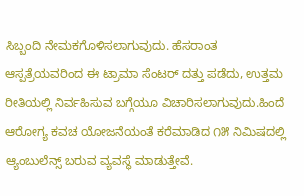ಸಿಬ್ಬಂದಿ ನೇಮಕಗೊಳಿಸಲಾಗುವುದು. ಹೆಸರಾಂತ ಆಸ್ಪತ್ರೆಯವರಿಂದ ಈ ಟ್ರಾಮಾ ಸೆಂಟರ್ ದತ್ತು ಪಡೆದು, ಉತ್ತಮ ರೀತಿಯಲ್ಲಿ ನಿರ್ವಹಿಸುವ ಬಗ್ಗೆಯೂ ವಿಚಾರಿಸಲಾಗುವುದು.ಹಿಂದೆ ಆರೋಗ್ಯ ಕವಚ ಯೋಜನೆಯಂತೆ ಕರೆಮಾಡಿದ ೧೫ ನಿಮಿಷದಲ್ಲಿ ಆ್ಯಂಬುಲೆನ್ಸ್ ಬರುವ ವ್ಯವಸ್ಥೆ ಮಾಡುತ್ತೇವೆ.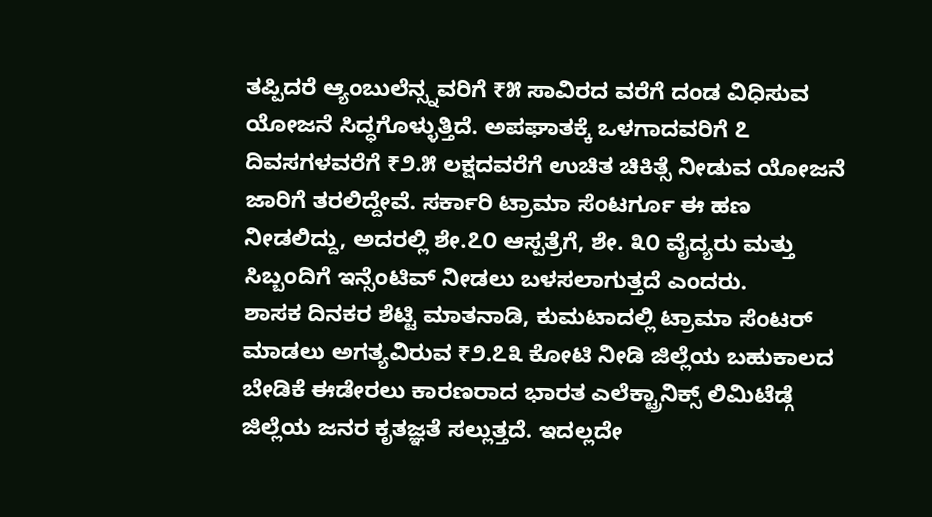ತಪ್ಪಿದರೆ ಆ್ಯಂಬುಲೆನ್ಸ್ನವರಿಗೆ ₹೫ ಸಾವಿರದ ವರೆಗೆ ದಂಡ ವಿಧಿಸುವ ಯೋಜನೆ ಸಿದ್ಧಗೊಳ್ಳುತ್ತಿದೆ. ಅಪಘಾತಕ್ಕೆ ಒಳಗಾದವರಿಗೆ ೭ ದಿವಸಗಳವರೆಗೆ ₹೨.೫ ಲಕ್ಷದವರೆಗೆ ಉಚಿತ ಚಿಕಿತ್ಸೆ ನೀಡುವ ಯೋಜನೆ ಜಾರಿಗೆ ತರಲಿದ್ದೇವೆ. ಸರ್ಕಾರಿ ಟ್ರಾಮಾ ಸೆಂಟರ್ಗೂ ಈ ಹಣ ನೀಡಲಿದ್ದು, ಅದರಲ್ಲಿ ಶೇ.೭೦ ಆಸ್ಪತ್ರೆಗೆ, ಶೇ. ೩೦ ವೈದ್ಯರು ಮತ್ತು ಸಿಬ್ಬಂದಿಗೆ ಇನ್ಸೆಂಟಿವ್ ನೀಡಲು ಬಳಸಲಾಗುತ್ತದೆ ಎಂದರು.
ಶಾಸಕ ದಿನಕರ ಶೆಟ್ಟಿ ಮಾತನಾಡಿ, ಕುಮಟಾದಲ್ಲಿ ಟ್ರಾಮಾ ಸೆಂಟರ್ ಮಾಡಲು ಅಗತ್ಯವಿರುವ ₹೨.೭೩ ಕೋಟಿ ನೀಡಿ ಜಿಲ್ಲೆಯ ಬಹುಕಾಲದ ಬೇಡಿಕೆ ಈಡೇರಲು ಕಾರಣರಾದ ಭಾರತ ಎಲೆಕ್ಟ್ರಾನಿಕ್ಸ್ ಲಿಮಿಟೆಡ್ಗೆ ಜಿಲ್ಲೆಯ ಜನರ ಕೃತಜ್ಞತೆ ಸಲ್ಲುತ್ತದೆ. ಇದಲ್ಲದೇ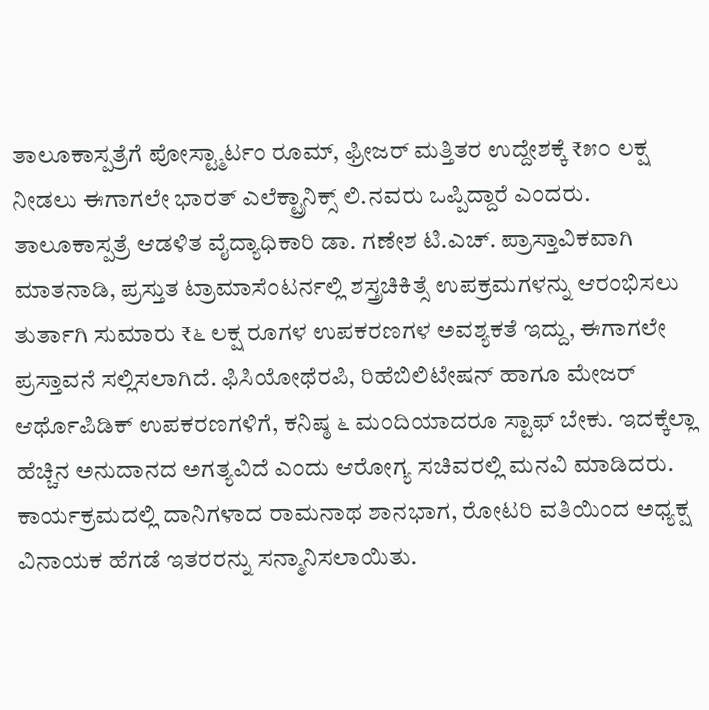ತಾಲೂಕಾಸ್ಪತ್ರೆಗೆ ಪೋಸ್ಟ್ಮಾರ್ಟಂ ರೂಮ್, ಫ್ರೀಜರ್ ಮತ್ತಿತರ ಉದ್ದೇಶಕ್ಕೆ ₹೫೦ ಲಕ್ಷ ನೀಡಲು ಈಗಾಗಲೇ ಭಾರತ್ ಎಲೆಕ್ಟ್ರಾನಿಕ್ಸ್ ಲಿ.ನವರು ಒಪ್ಪಿದ್ದಾರೆ ಎಂದರು.
ತಾಲೂಕಾಸ್ಪತ್ರೆ ಆಡಳಿತ ವೈದ್ಯಾಧಿಕಾರಿ ಡಾ. ಗಣೇಶ ಟಿ.ಎಚ್. ಪ್ರಾಸ್ತಾವಿಕವಾಗಿ ಮಾತನಾಡಿ, ಪ್ರಸ್ತುತ ಟ್ರಾಮಾಸೆಂಟರ್ನಲ್ಲಿ ಶಸ್ತ್ರಚಿಕಿತ್ಸೆ ಉಪಕ್ರಮಗಳನ್ನು ಆರಂಭಿಸಲು ತುರ್ತಾಗಿ ಸುಮಾರು ₹೬ ಲಕ್ಷ ರೂಗಳ ಉಪಕರಣಗಳ ಅವಶ್ಯಕತೆ ಇದ್ದು, ಈಗಾಗಲೇ ಪ್ರಸ್ತಾವನೆ ಸಲ್ಲಿಸಲಾಗಿದೆ. ಫಿಸಿಯೋಥೆರಪಿ, ರಿಹೆಬಿಲಿಟೇಷನ್ ಹಾಗೂ ಮೇಜರ್ ಆರ್ಥೊಪಿಡಿಕ್ ಉಪಕರಣಗಳಿಗೆ, ಕನಿಷ್ಠ ೬ ಮಂದಿಯಾದರೂ ಸ್ಟಾಫ್ ಬೇಕು. ಇದಕ್ಕೆಲ್ಲಾ ಹೆಚ್ಚಿನ ಅನುದಾನದ ಅಗತ್ಯವಿದೆ ಎಂದು ಆರೋಗ್ಯ ಸಚಿವರಲ್ಲಿ ಮನವಿ ಮಾಡಿದರು.
ಕಾರ್ಯಕ್ರಮದಲ್ಲಿ ದಾನಿಗಳಾದ ರಾಮನಾಥ ಶಾನಭಾಗ, ರೋಟರಿ ವತಿಯಿಂದ ಅಧ್ಯಕ್ಷ ವಿನಾಯಕ ಹೆಗಡೆ ಇತರರನ್ನು ಸನ್ಮಾನಿಸಲಾಯಿತು.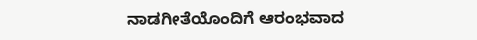ನಾಡಗೀತೆಯೊಂದಿಗೆ ಆರಂಭವಾದ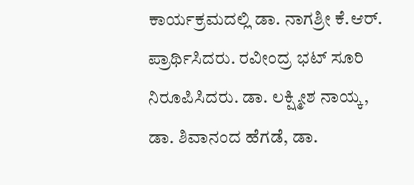ಕಾರ್ಯಕ್ರಮದಲ್ಲಿ ಡಾ. ನಾಗಶ್ರೀ ಕೆ.ಆರ್. ಪ್ರಾರ್ಥಿಸಿದರು. ರವೀಂದ್ರ ಭಟ್ ಸೂರಿ ನಿರೂಪಿಸಿದರು. ಡಾ. ಲಕ್ಷ್ಮೀಶ ನಾಯ್ಕ, ಡಾ. ಶಿವಾನಂದ ಹೆಗಡೆ, ಡಾ.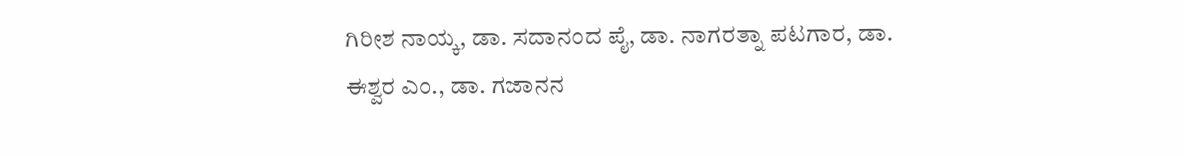ಗಿರೀಶ ನಾಯ್ಕ, ಡಾ. ಸದಾನಂದ ಪೈ, ಡಾ. ನಾಗರತ್ನಾ ಪಟಗಾರ, ಡಾ. ಈಶ್ವರ ಎಂ., ಡಾ. ಗಜಾನನ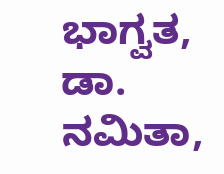ಭಾಗ್ವತ, ಡಾ. ನಮಿತಾ,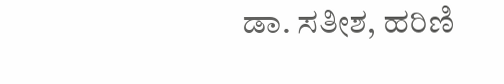ಡಾ. ಸತೀಶ, ಹರಿಣಿ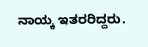ನಾಯ್ಕ ಇತರರಿದ್ದರು.